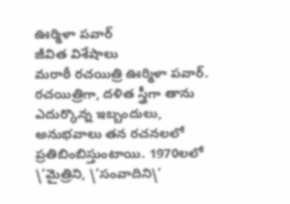ఊర్మిళా పవార్
జీవిత విశేషాలు
మరాఠీ రచయిత్రి ఊర్మిళా పవార్. రచయిత్రిగా, దళిత స్త్రీగా తాను ఎదుర్కొన్న ఇబ్బందులు, అనుభవాలు తన రచనలలో ప్రతిబింబిస్తుంటాయి. 1970లలో \’మైత్రిని, \’సంవాదిని\’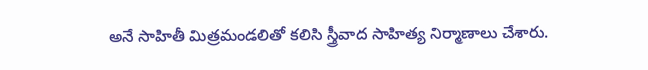అనే సాహితీ మిత్రమండలితో కలిసి స్త్రీవాద సాహిత్య నిర్మాణాలు చేశారు.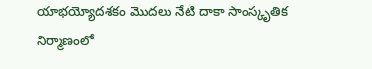యాభయ్యోదశకం మొదలు నేటి దాకా సాంస్కృతిక నిర్మాణంలో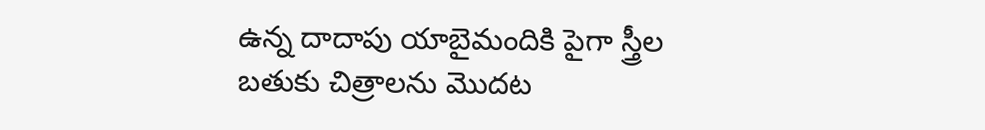ఉన్న దాదాపు యాబైమందికి పైగా స్త్రీల బతుకు చిత్రాలను మొదట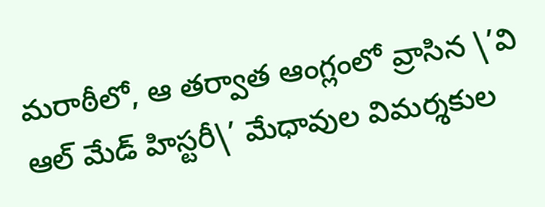మరాఠీలో, ఆ తర్వాత ఆంగ్లంలో వ్రాసిన \’వి ఆల్ మేడ్ హిస్టరీ\’ మేధావుల విమర్శకుల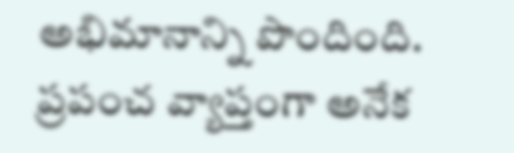అభిమానాన్ని పొందింది. ప్రపంచ వ్యాప్తంగా అనేక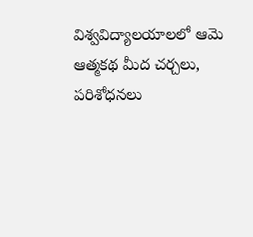విశ్వవిద్యాలయాలలో ఆమె ఆత్మకథ మీద చర్చలు, పరిశోధనలు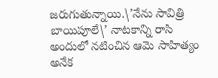జరుగుతున్నాయి.\’నేను సావిత్రి బాయిపూలే\’ నాటకాన్ని రాసి అందులో నటించిన ఆమె సాహిత్యం అనేక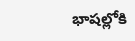భాషల్లోకి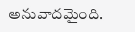అనువాదమైంది.